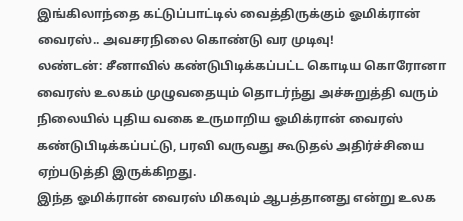இங்கிலாந்தை கட்டுப்பாட்டில் வைத்திருக்கும் ஓமிக்ரான் வைரஸ்.. அவசரநிலை கொண்டு வர முடிவு!
லண்டன்: சீனாவில் கண்டுபிடிக்கப்பட்ட கொடிய கொரோனா வைரஸ் உலகம் முழுவதையும் தொடர்ந்து அச்சுறுத்தி வரும் நிலையில் புதிய வகை உருமாறிய ஓமிக்ரான் வைரஸ் கண்டுபிடிக்கப்பட்டு, பரவி வருவது கூடுதல் அதிர்ச்சியை ஏற்படுத்தி இருக்கிறது.
இந்த ஓமிக்ரான் வைரஸ் மிகவும் ஆபத்தானது என்று உலக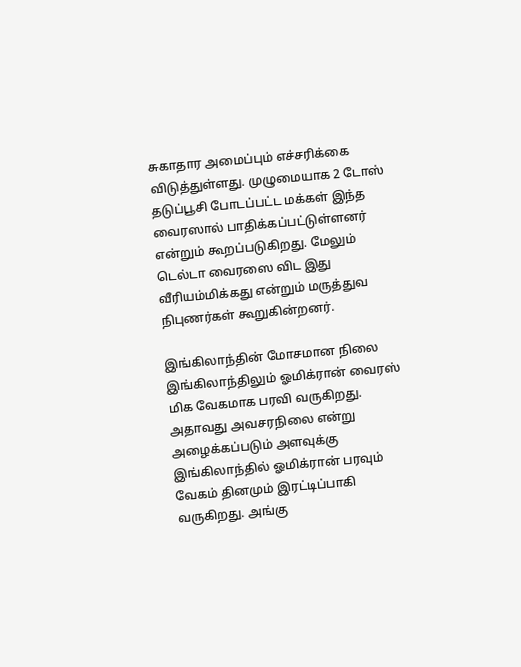சுகாதார அமைப்பும் எச்சரிக்கை விடுத்துள்ளது. முழுமையாக 2 டோஸ் தடுப்பூசி போடப்பட்ட மக்கள் இந்த வைரஸால் பாதிக்கப்பட்டுள்ளனர் என்றும் கூறப்படுகிறது. மேலும் டெல்டா வைரஸை விட இது வீரியம்மிக்கது என்றும் மருத்துவ நிபுணர்கள் கூறுகின்றனர்.

இங்கிலாந்தின் மோசமான நிலை
இங்கிலாந்திலும் ஓமிக்ரான் வைரஸ் மிக வேகமாக பரவி வருகிறது. அதாவது அவசரநிலை என்று அழைக்கப்படும் அளவுக்கு இங்கிலாந்தில் ஓமிக்ரான் பரவும் வேகம் தினமும் இரட்டிப்பாகி வருகிறது. அங்கு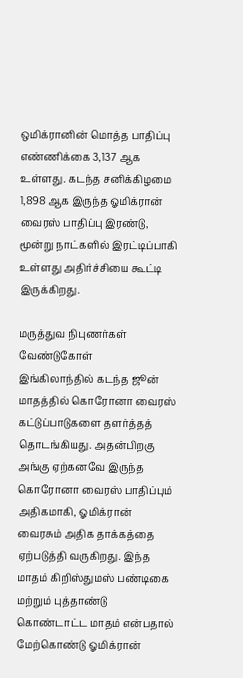ஒமிக்ரானின் மொத்த பாதிப்பு எண்ணிக்கை 3,137 ஆக உள்ளது. கடந்த சனிக்கிழமை 1,898 ஆக இருந்த ஓமிக்ரான் வைரஸ் பாதிப்பு இரண்டு, மூன்று நாட்களில் இரட்டிப்பாகி உள்ளது அதிர்ச்சியை கூட்டி இருக்கிறது.

மருத்துவ நிபுணர்கள் வேண்டுகோள்
இங்கிலாந்தில் கடந்த ஜூன் மாதத்தில் கொரோனா வைரஸ் கட்டுப்பாடுகளை தளர்த்தத் தொடங்கியது. அதன்பிறகு அங்கு ஏற்கனவே இருந்த கொரோனா வைரஸ் பாதிப்பும் அதிகமாகி, ஓமிக்ரான் வைரசும் அதிக தாக்கத்தை ஏற்படுத்தி வருகிறது. இந்த மாதம் கிறிஸ்துமஸ் பண்டிகை மற்றும் புத்தாண்டு கொண்டாட்ட மாதம் என்பதால் மேற்கொண்டு ஓமிக்ரான்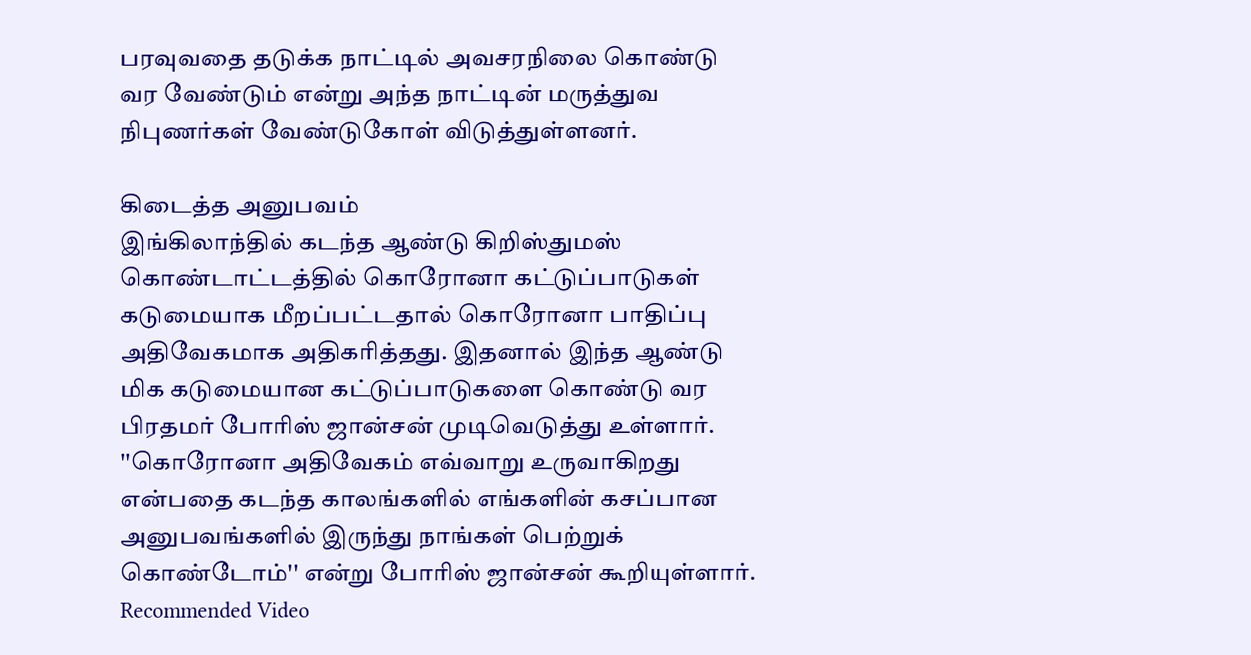பரவுவதை தடுக்க நாட்டில் அவசரநிலை கொண்டு வர வேண்டும் என்று அந்த நாட்டின் மருத்துவ நிபுணர்கள் வேண்டுகோள் விடுத்துள்ளனர்.

கிடைத்த அனுபவம்
இங்கிலாந்தில் கடந்த ஆண்டு கிறிஸ்துமஸ் கொண்டாட்டத்தில் கொரோனா கட்டுப்பாடுகள் கடுமையாக மீறப்பட்டதால் கொரோனா பாதிப்பு அதிவேகமாக அதிகரித்தது. இதனால் இந்த ஆண்டு மிக கடுமையான கட்டுப்பாடுகளை கொண்டு வர பிரதமர் போரிஸ் ஜான்சன் முடிவெடுத்து உள்ளார். ''கொரோனா அதிவேகம் எவ்வாறு உருவாகிறது என்பதை கடந்த காலங்களில் எங்களின் கசப்பான அனுபவங்களில் இருந்து நாங்கள் பெற்றுக் கொண்டோம்'' என்று போரிஸ் ஜான்சன் கூறியுள்ளார்.
Recommended Video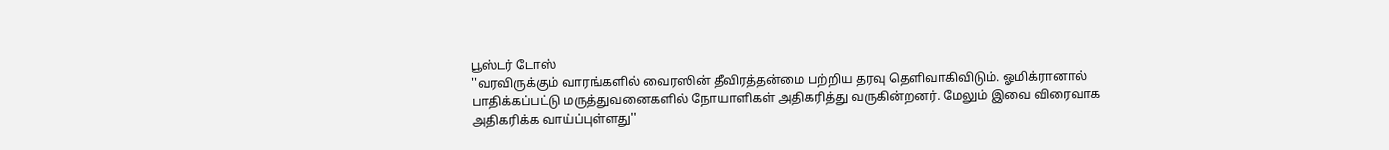பூஸ்டர் டோஸ்
''வரவிருக்கும் வாரங்களில் வைரஸின் தீவிரத்தன்மை பற்றிய தரவு தெளிவாகிவிடும். ஓமிக்ரானால் பாதிக்கப்பட்டு மருத்துவனைகளில் நோயாளிகள் அதிகரித்து வருகின்றனர். மேலும் இவை விரைவாக அதிகரிக்க வாய்ப்புள்ளது''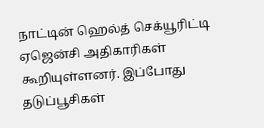நாட்டின் ஹெல்த் செக்யூரிட்டி ஏஜென்சி அதிகாரிகள் கூறியுள்ளனர். இப்போது தடுப்பூசிகள்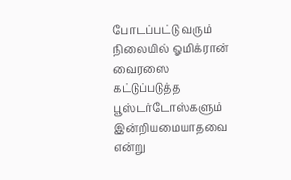போடப்பட்டு வரும் நிலையில் ஓமிக்ரான் வைரஸை கட்டுப்படுத்த பூஸ்டர்டோஸ்களும் இன்றியமையாதவை என்று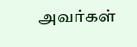அவர்கள்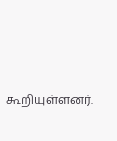கூறியுள்ளனர்.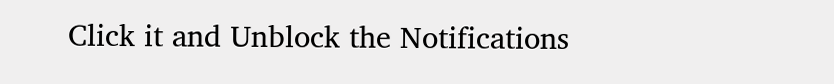Click it and Unblock the Notifications